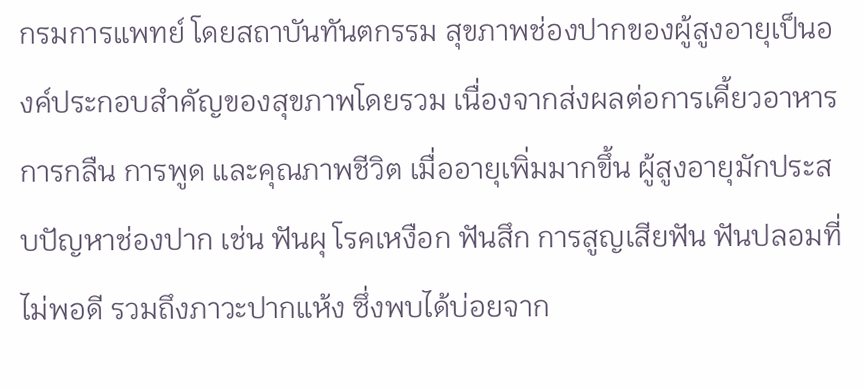กรมการแพทย์ โดยสถาบันทันตกรรม สุขภาพช่องปากของผู้สูงอายุเป็นองค์ประกอบสำคัญของสุขภาพโดยรวม เนื่องจากส่งผลต่อการเคี้ยวอาหาร การกลืน การพูด และคุณภาพชีวิต เมื่ออายุเพิ่มมากขึ้น ผู้สูงอายุมักประสบปัญหาช่องปาก เช่น ฟันผุ โรคเหงือก ฟันสึก การสูญเสียฟัน ฟันปลอมที่ไม่พอดี รวมถึงภาวะปากแห้ง ซึ่งพบได้บ่อยจาก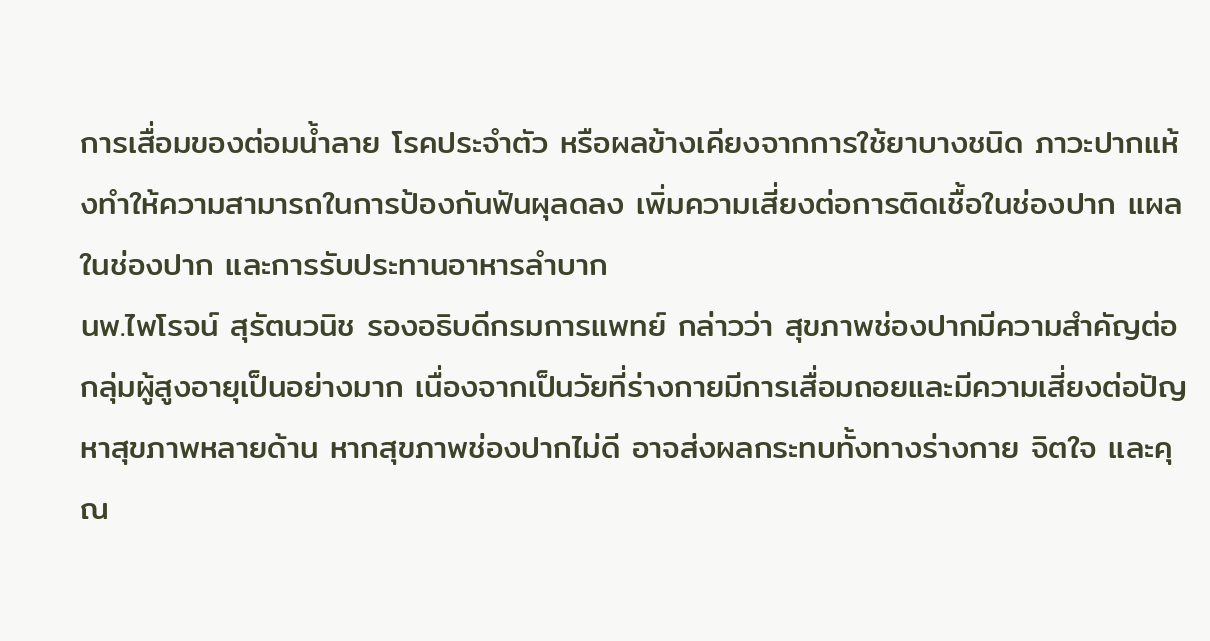การเสื่อมของต่อมน้ำลาย โรคประจำตัว หรือผลข้างเคียงจากการใช้ยาบางชนิด ภาวะปากแห้งทำให้ความสามารถในการป้องกันฟันผุลดลง เพิ่มความเสี่ยงต่อการติดเชื้อในช่องปาก แผลในช่องปาก และการรับประทานอาหารลำบาก
นพ.ไพโรจน์ สุรัตนวนิช รองอธิบดีกรมการแพทย์ กล่าวว่า สุขภาพช่องปากมีความสำคัญต่อกลุ่มผู้สูงอายุเป็นอย่างมาก เนื่องจากเป็นวัยที่ร่างกายมีการเสื่อมถอยและมีความเสี่ยงต่อปัญหาสุขภาพหลายด้าน หากสุขภาพช่องปากไม่ดี อาจส่งผลกระทบทั้งทางร่างกาย จิตใจ และคุณ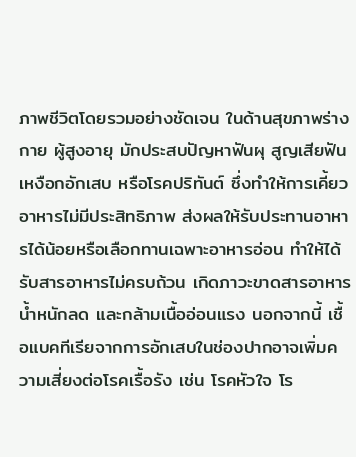ภาพชีวิตโดยรวมอย่างชัดเจน ในด้านสุขภาพร่างกาย ผู้สูงอายุ มักประสบปัญหาฟันผุ สูญเสียฟัน เหงือกอักเสบ หรือโรคปริทันต์ ซึ่งทำให้การเคี้ยวอาหารไม่มีประสิทธิภาพ ส่งผลให้รับประทานอาหารได้น้อยหรือเลือกทานเฉพาะอาหารอ่อน ทำให้ได้รับสารอาหารไม่ครบถ้วน เกิดภาวะขาดสารอาหาร น้ำหนักลด และกล้ามเนื้ออ่อนแรง นอกจากนี้ เชื้อแบคทีเรียจากการอักเสบในช่องปากอาจเพิ่มความเสี่ยงต่อโรคเรื้อรัง เช่น โรคหัวใจ โร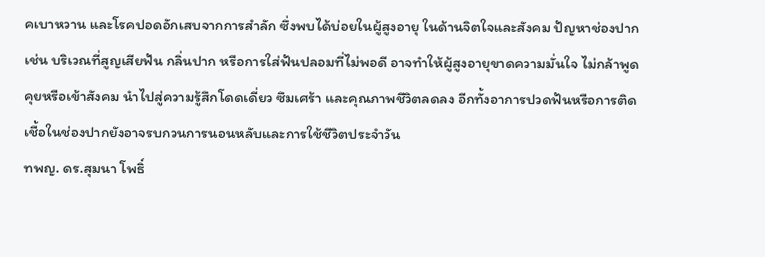คเบาหวาน และโรคปอดอักเสบจากการสำลัก ซึ่งพบได้บ่อยในผู้สูงอายุ ในด้านจิตใจและสังคม ปัญหาช่องปาก เช่น บริเวณที่สูญเสียฟัน กลิ่นปาก หรือการใส่ฟันปลอมที่ไม่พอดี อาจทำให้ผู้สูงอายุขาดความมั่นใจ ไม่กล้าพูดคุยหรือเข้าสังคม นำไปสู่ความรู้สึกโดดเดี่ยว ซึมเศร้า และคุณภาพชีวิตลดลง อีกทั้งอาการปวดฟันหรือการติดเชื้อในช่องปากยังอาจรบกวนการนอนหลับและการใช้ชีวิตประจำวัน
ทพญ. ดร.สุมนา โพธิ์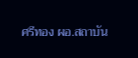ศรีทอง ผอ.สถาบัน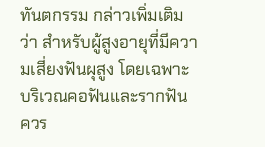ทันตกรรม กล่าวเพิ่มเติมว่า สำหรับผู้สูงอายุที่มีความเสี่ยงฟันผุสูง โดยเฉพาะบริเวณคอฟันและรากฟัน ควร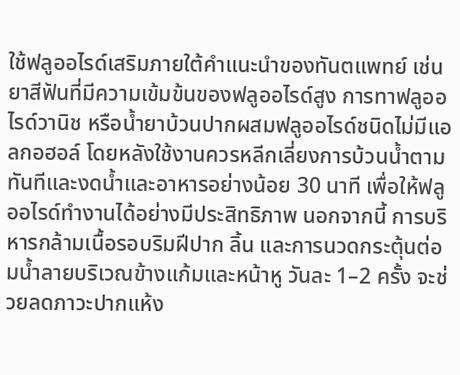ใช้ฟลูออไรด์เสริมภายใต้คำแนะนำของทันตแพทย์ เช่น ยาสีฟันที่มีความเข้มข้นของฟลูออไรด์สูง การทาฟลูออไรด์วานิช หรือน้ำยาบ้วนปากผสมฟลูออไรด์ชนิดไม่มีแอลกอฮอล์ โดยหลังใช้งานควรหลีกเลี่ยงการบ้วนน้ำตามทันทีและงดน้ำและอาหารอย่างน้อย 30 นาที เพื่อให้ฟลูออไรด์ทำงานได้อย่างมีประสิทธิภาพ นอกจากนี้ การบริหารกล้ามเนื้อรอบริมฝีปาก ลิ้น และการนวดกระตุ้นต่อมน้ำลายบริเวณข้างแก้มและหน้าหู วันละ 1–2 ครั้ง จะช่วยลดภาวะปากแห้ง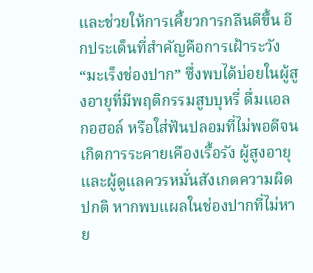และช่วยให้การเคี้ยวการกลืนดีขึ้น อีกประเด็นที่สำคัญคือการเฝ้าระวัง “มะเร็งช่องปาก” ซึ่งพบได้บ่อยในผู้สูงอายุที่มีพฤติกรรมสูบบุหรี่ ดื่มแอลกอฮอล์ หรือใส่ฟันปลอมที่ไม่พอดีจนเกิดการระคายเคืองเรื้อรัง ผู้สูงอายุและผู้ดูแลควรหมั่นสังเกตความผิดปกติ หากพบแผลในช่องปากที่ไม่หาย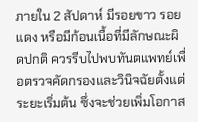ภายใน 2 สัปดาห์ มีรอยขาว รอยแดง หรือมีก้อนเนื้อที่มีลักษณะผิดปกติ ควรรีบไปพบทันตแพทย์เพื่อตรวจคัดกรองและวินิจฉัยตั้งแต่ระยะเริ่มต้น ซึ่งจะช่วยเพิ่มโอกาส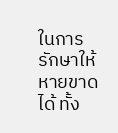ในการรักษาให้หายขาดได้ ทั้ง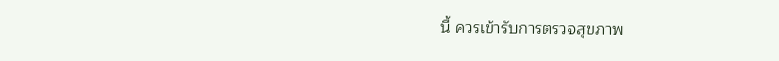นี้ ควรเข้ารับการตรวจสุขภาพ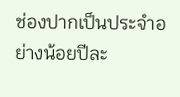ช่องปากเป็นประจำอย่างน้อยปีละ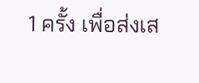1 ครั้ง เพื่อส่งเส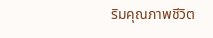ริมคุณภาพชีวิต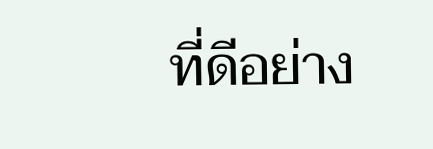ที่ดีอย่าง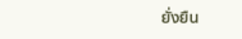ยั่งยืน